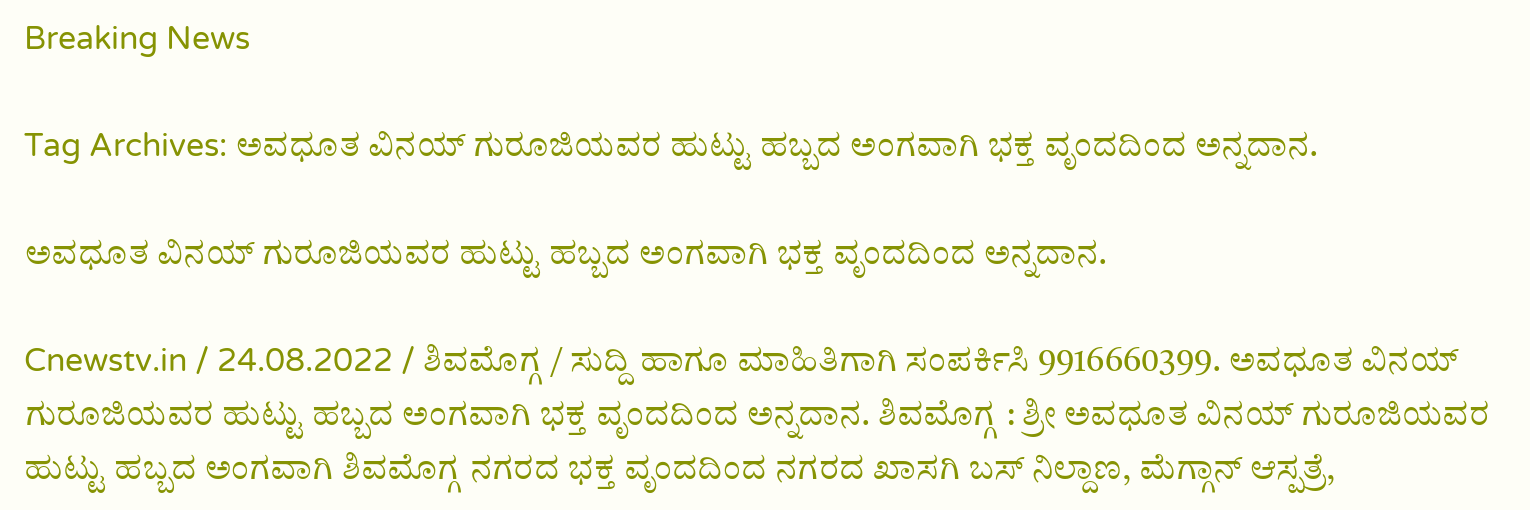Breaking News

Tag Archives: ಅವಧೂತ ವಿನಯ್ ಗುರೂಜಿಯವರ ಹುಟ್ಟು ಹಬ್ಬದ ಅಂಗವಾಗಿ ಭಕ್ತ ವೃಂದದಿಂದ ಅನ್ನದಾನ.

ಅವಧೂತ ವಿನಯ್ ಗುರೂಜಿಯವರ ಹುಟ್ಟು ಹಬ್ಬದ ಅಂಗವಾಗಿ ಭಕ್ತ ವೃಂದದಿಂದ ಅನ್ನದಾನ.

Cnewstv.in / 24.08.2022 / ಶಿವಮೊಗ್ಗ / ಸುದ್ದಿ ಹಾಗೂ ಮಾಹಿತಿಗಾಗಿ ಸಂಪರ್ಕಿಸಿ 9916660399. ಅವಧೂತ ವಿನಯ್ ಗುರೂಜಿಯವರ ಹುಟ್ಟು ಹಬ್ಬದ ಅಂಗವಾಗಿ ಭಕ್ತ ವೃಂದದಿಂದ ಅನ್ನದಾನ. ಶಿವಮೊಗ್ಗ : ಶ್ರೀ ಅವಧೂತ ವಿನಯ್ ಗುರೂಜಿಯವರ ಹುಟ್ಟು ಹಬ್ಬದ ಅಂಗವಾಗಿ ಶಿವಮೊಗ್ಗ ನಗರದ ಭಕ್ತ ವೃಂದದಿಂದ ನಗರದ ಖಾಸಗಿ ಬಸ್ ನಿಲ್ದಾಣ, ಮೆಗ್ಗಾನ್ ಆಸ್ಪತ್ರೆ,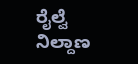ರೈಲ್ವೆ ನಿಲ್ದಾಣ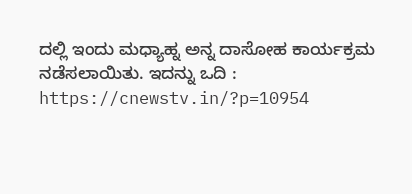ದಲ್ಲಿ ಇಂದು ಮಧ್ಯಾಹ್ನ ಅನ್ನ ದಾಸೋಹ ಕಾರ್ಯಕ್ರಮ ನಡೆಸಲಾಯಿತು. ಇದನ್ನು ಒದಿ : https://cnewstv.in/?p=10954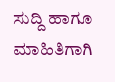ಸುದ್ದಿ ಹಾಗೂ ಮಾಹಿತಿಗಾಗಿ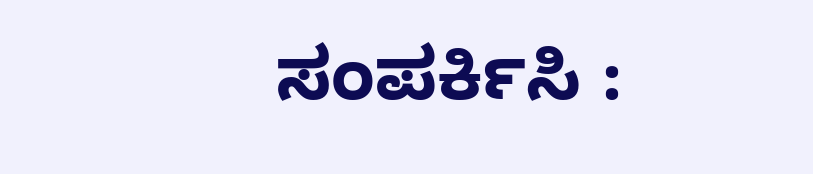ಸಂಪರ್ಕಿಸಿ :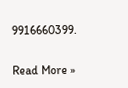9916660399.

Read More »